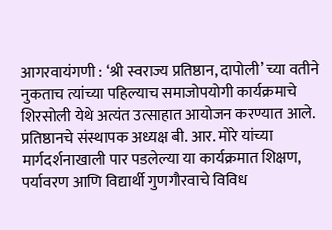आगरवायंगणी : ‘श्री स्वराज्य प्रतिष्ठान, दापोली’ च्या वतीने नुकताच त्यांच्या पहिल्याच समाजोपयोगी कार्यक्रमाचे शिरसोली येथे अत्यंत उत्साहात आयोजन करण्यात आले. प्रतिष्ठानचे संस्थापक अध्यक्ष बी. आर. मोरे यांच्या मार्गदर्शनाखाली पार पडलेल्या या कार्यक्रमात शिक्षण, पर्यावरण आणि विद्यार्थी गुणगौरवाचे विविध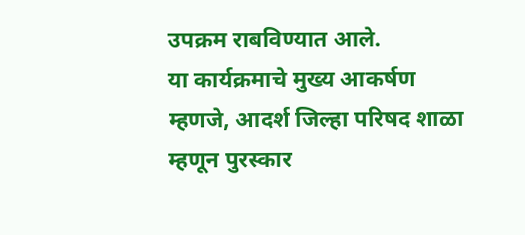उपक्रम राबविण्यात आले.
या कार्यक्रमाचे मुख्य आकर्षण म्हणजे, आदर्श जिल्हा परिषद शाळा म्हणून पुरस्कार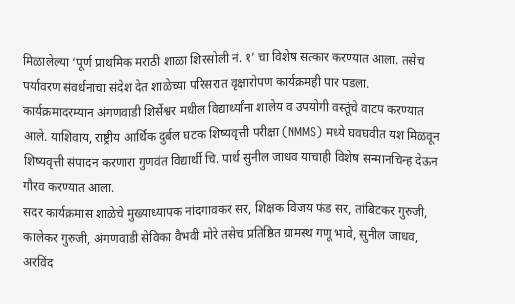मिळालेल्या ‘पूर्ण प्राथमिक मराठी शाळा शिरसोली नं. १’ चा विशेष सत्कार करण्यात आला. तसेच पर्यावरण संवर्धनाचा संदेश देत शाळेच्या परिसरात वृक्षारोपण कार्यक्रमही पार पडला. कार्यक्रमादरम्यान अंगणवाडी शिर्सेश्वर मधील विद्यार्थ्यांना शालेय व उपयोगी वस्तूंचे वाटप करण्यात आले. याशिवाय, राष्ट्रीय आर्थिक दुर्बल घटक शिष्यवृत्ती परीक्षा (NMMS) मध्ये घवघवीत यश मिळवून शिष्यवृत्ती संपादन करणारा गुणवंत विद्यार्थी चि. पार्थ सुनील जाधव याचाही विशेष सन्मानचिन्ह देऊन गौरव करण्यात आला.
सदर कार्यक्रमास शाळेचे मुख्याध्यापक नांदगावकर सर, शिक्षक विजय फंड सर, तांबिटकर गुरुजी, कालेकर गुरुजी, अंगणवाडी सेविका वैभवी मोरे तसेच प्रतिष्ठित ग्रामस्थ गणू भावे, सुनील जाधव, अरविंद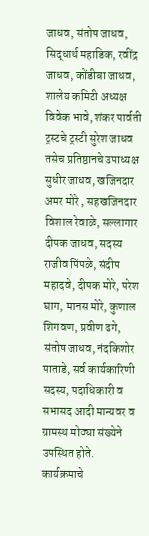जाधव, संतोष जाधव, सिद्धार्थ महाडिक, रवींद्र जाधव, कोंडीबा जाधव, शालेय कमिटी अध्यक्ष विवेक भावे, शंकर पार्वती ट्रस्टचे ट्रस्टी सुरेश जाधव तसेच प्रतिष्ठानचे उपाध्यक्ष सुधीर जाधव, खजिनदार अमर मोरे , सहखजिनदार विशाल रेवाळे, सल्लागार दीपक जाधव, सदस्य राजीव पिंपळे, संदीप महादवे, दीपक मोरे, परेश घाग, मानस मोरे, कुणाल शिगवण, प्रवीण ढगे, संतोष जाधव, नंदकिशोर पाताडे, सर्व कार्यकारिणी सदस्य, पदाधिकारी व सभासद आदी मान्यवर व ग्रामस्थ मोठ्या संख्येने उपस्थित होते.
कार्यक्रमाचे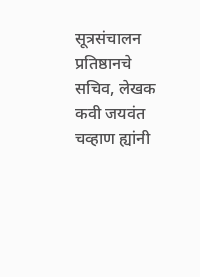सूत्रसंचालन प्रतिष्ठानचे सचिव, लेखक कवी जयवंत चव्हाण ह्यांनी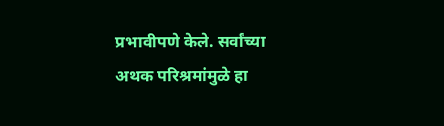प्रभावीपणे केले. सर्वांच्या अथक परिश्रमांमुळे हा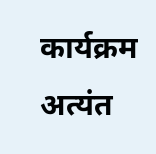कार्यक्रम अत्यंत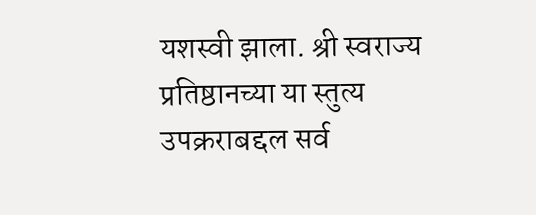यशस्वी झाला. श्री स्वराज्य प्रतिष्ठानच्या या स्तुत्य उपक्रराबद्दल सर्व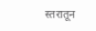स्तरातून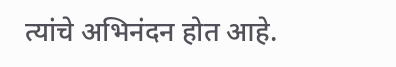त्यांचे अभिनंदन होत आहे.